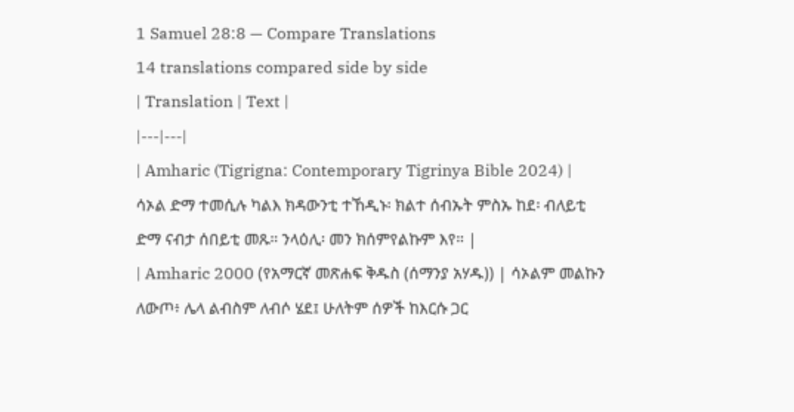1 Samuel 28:8 — Compare Translations
14 translations compared side by side
| Translation | Text |
|---|---|
| Amharic (Tigrigna: Contemporary Tigrinya Bible 2024) | ሳኦል ድማ ተመሲሉ ካልእ ክዳውንቲ ተኸዲኑ፡ ክልተ ሰብኡት ምስኡ ከደ፡ ብለይቲ ድማ ናብታ ሰበይቲ መጹ። ንላዕሊ፡ መን ክሰምየልኩም እየ። |
| Amharic 2000 (የአማርኛ መጽሐፍ ቅዱስ (ሰማንያ አሃዱ)) | ሳኦልም መልኩን ለውጦ፥ ሌላ ልብስም ለብሶ ሄደ፤ ሁለትም ሰዎች ከእርሱ ጋር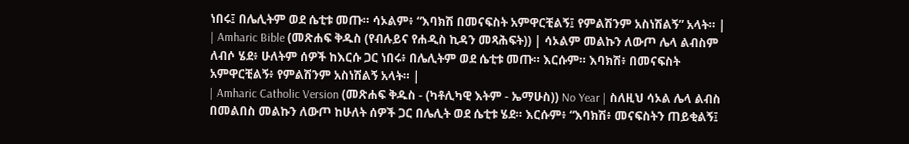ነበሩ፤ በሌሊትም ወደ ሴቲቱ መጡ። ሳኦልም፥ “እባክሽ በመናፍስት አምዋርቺልኝ፤ የምልሽንም አስነሽልኝ” አላት። |
| Amharic Bible (መጽሐፍ ቅዱስ (የብሉይና የሐዲስ ኪዳን መጻሕፍት)) | ሳኦልም መልኩን ለውጦ ሌላ ልብስም ለብሶ ሄደ፥ ሁለትም ሰዎች ከእርሱ ጋር ነበሩ፥ በሌሊትም ወደ ሴቲቱ መጡ። እርሱም። እባክሽ፥ በመናፍስት አምዋርቺልኝ፥ የምልሽንም አስነሽልኝ አላት። |
| Amharic Catholic Version (መጽሐፍ ቅዱስ - (ካቶሊካዊ እትም - ኤማሁስ)) No Year | ስለዚህ ሳኦል ሌላ ልብስ በመልበስ መልኩን ለውጦ ከሁለት ሰዎች ጋር በሌሊት ወደ ሴቲቱ ሄደ። እርሱም፥ “እባክሽ፥ መናፍስትን ጠይቂልኝ፤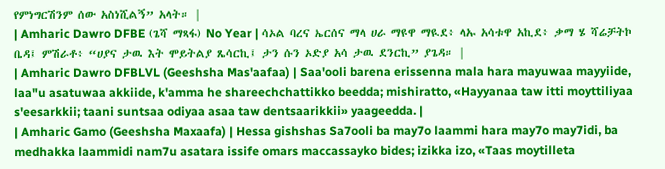የምነግርሽንም ሰው አስነሺልኝ” አላት። |
| Amharic Dawro DFBE (ጌሻ ማጻፋ) No Year | ሳኦል ባረና ኤርሰና ማላ ሀራ ማዩዋ ማዪደ፥ ላኡ አሳቱዋ አኪደ፥ ቃማ ሄ ሻሬቻትኮ ቤዳ፤ ምሽራቶ፥ “ሀያና ታዉ እት ሞይትልያ ጼሳርኪ፤ ታን ሱን ኦድያ አሳ ታዉ ደንርኪ” ያጌዳ። |
| Amharic Dawro DFBLVL (Geeshsha Mas'aafaa) | Saa'ooli barena erissenna mala hara mayuwaa mayyiide, laa"u asatuwaa akkiide, k'amma he shareechchattikko beedda; mishiratto, «Hayyanaa taw itti moyttiliyaa s'eesarkkii; taani suntsaa odiyaa asaa taw dentsaarikkii» yaageedda. |
| Amharic Gamo (Geeshsha Maxaafa) | Hessa gishshas Sa7ooli ba may7o laammi hara may7o may7idi, ba medhakka laammidi nam7u asatara issife omars maccassayko bides; izikka izo, «Taas moytilleta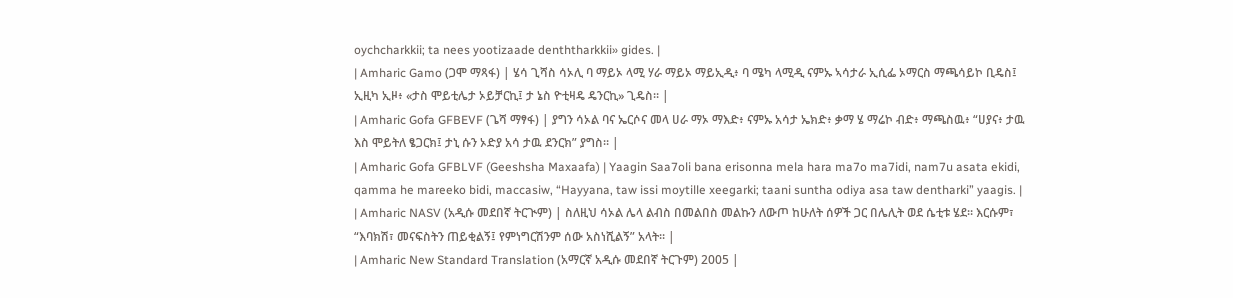oychcharkkii; ta nees yootizaade denththarkkii» gides. |
| Amharic Gamo (ጋሞ ማጻፋ) | ሄሳ ጊሻስ ሳኦሊ ባ ማይኦ ላሚ ሃራ ማይኦ ማይኢዲ፥ ባ ሜካ ላሚዲ ናምኡ ኣሳታራ ኢሲፌ ኦማርስ ማጫሳይኮ ቢዴስ፤ ኢዚካ ኢዞ፥ «ታስ ሞይቲሌታ ኦይቻርኪ፤ ታ ኔስ ዮቲዛዴ ዴንርኪ» ጊዴስ። |
| Amharic Gofa GFBEVF (ጌሻ ማፃፋ) | ያግን ሳኦል ባና ኤርሶና መላ ሀራ ማኦ ማእድ፥ ናምኡ አሳታ ኤክድ፥ ቃማ ሄ ማሬኮ ብድ፥ ማጫስዉ፥ “ሀያና፥ ታዉ እስ ሞይትለ ፄጋርክ፤ ታኒ ሱን ኦድያ አሳ ታዉ ደንርክ” ያግስ። |
| Amharic Gofa GFBLVF (Geeshsha Maxaafa) | Yaagin Saa7oli bana erisonna mela hara ma7o ma7idi, nam7u asata ekidi, qamma he mareeko bidi, maccasiw, “Hayyana, taw issi moytille xeegarki; taani suntha odiya asa taw dentharki” yaagis. |
| Amharic NASV (አዲሱ መደበኛ ትርጒም) | ስለዚህ ሳኦል ሌላ ልብስ በመልበስ መልኩን ለውጦ ከሁለት ሰዎች ጋር በሌሊት ወደ ሴቲቱ ሄደ። እርሱም፣ “እባክሽ፣ መናፍስትን ጠይቂልኝ፤ የምነግርሽንም ሰው አስነሺልኝ” አላት። |
| Amharic New Standard Translation (አማርኛ አዲሱ መደበኛ ትርጉም) 2005 |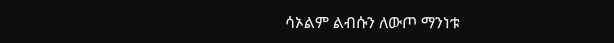ሳኦልም ልብሱን ለውጦ ማንነቱ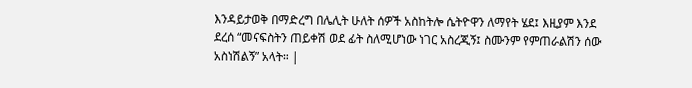እንዳይታወቅ በማድረግ በሌሊት ሁለት ሰዎች አስከትሎ ሴትዮዋን ለማየት ሄደ፤ እዚያም እንደ ደረሰ “መናፍስትን ጠይቀሽ ወደ ፊት ስለሚሆነው ነገር አስረጂኝ፤ ስሙንም የምጠራልሽን ሰው አስነሽልኝ” አላት። |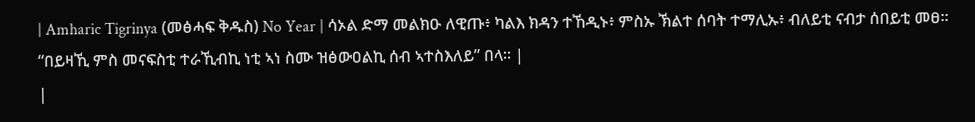| Amharic Tigrinya (መፅሓፍ ቅዱስ) No Year | ሳኦል ድማ መልክዑ ለዊጡ፥ ካልእ ክዳን ተኸዲኑ፥ ምስኡ ኽልተ ሰባት ተማሊኡ፥ ብለይቲ ናብታ ሰበይቲ መፀ። “በይዛኺ ምስ መናፍስቲ ተራኺብኪ ነቲ ኣነ ስሙ ዝፅውዐልኪ ሰብ ኣተስእለይ” በላ። |
|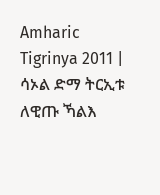Amharic Tigrinya 2011 | ሳኦል ድማ ትርኢቱ ለዊጡ ኻልእ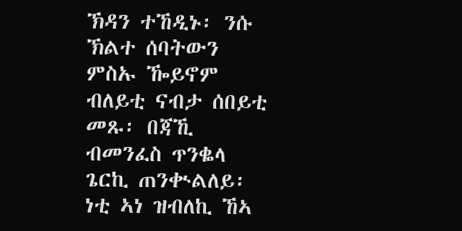ኽዳን ተኸዲኑ፡ ንሱ ኽልተ ሰባትውን ምስኡ ዀይኖም ብለይቲ ናብታ ሰበይቲ መጹ፡ በጃኺ ብመንፈስ ጥንቈላ ጌርኪ ጠንቊልለይ፡ ነቲ ኣነ ዝብለኪ ኸኣ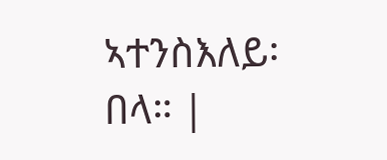ኣተንስእለይ፡ በላ። |